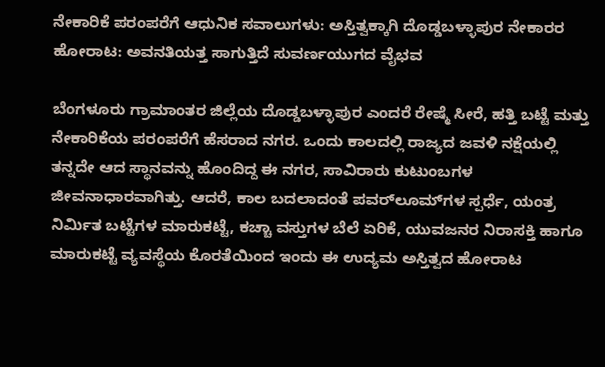ನೇಕಾರಿಕೆ ಪರಂಪರೆಗೆ ಆಧುನಿಕ ಸವಾಲುಗಳು: ಅಸ್ತಿತ್ವಕ್ಕಾಗಿ ದೊಡ್ಡಬಳ್ಳಾಪುರ ನೇಕಾರರ ಹೋರಾಟ: ಅವನತಿಯತ್ತ ಸಾಗುತ್ತಿದೆ ಸುವರ್ಣಯುಗದ ವೈಭವ

ಬೆಂಗಳೂರು ಗ್ರಾಮಾಂತರ ಜಿಲ್ಲೆಯ ದೊಡ್ಡಬಳ್ಳಾಪುರ ಎಂದರೆ ರೇಷ್ಮೆ ಸೀರೆ, ಹತ್ತಿ ಬಟ್ಟೆ ಮತ್ತು ನೇಕಾರಿಕೆಯ ಪರಂಪರೆಗೆ ಹೆಸರಾದ ನಗರ. ಒಂದು ಕಾಲದಲ್ಲಿ ರಾಜ್ಯದ ಜವಳಿ ನಕ್ಷೆಯಲ್ಲಿ ತನ್ನದೇ ಆದ ಸ್ಥಾನವನ್ನು ಹೊಂದಿದ್ದ ಈ ನಗರ, ಸಾವಿರಾರು ಕುಟುಂಬಗಳ ಜೀವನಾಧಾರವಾಗಿತ್ತು. ಆದರೆ, ಕಾಲ ಬದಲಾದಂತೆ ಪವರ್‌ಲೂಮ್‌ಗಳ ಸ್ಪರ್ಧೆ, ಯಂತ್ರ ನಿರ್ಮಿತ ಬಟ್ಟೆಗಳ ಮಾರುಕಟ್ಟೆ, ಕಚ್ಚಾ ವಸ್ತುಗಳ ಬೆಲೆ ಏರಿಕೆ, ಯುವಜನರ ನಿರಾಸಕ್ತಿ ಹಾಗೂ ಮಾರುಕಟ್ಟೆ ವ್ಯವಸ್ಥೆಯ ಕೊರತೆಯಿಂದ ಇಂದು ಈ ಉದ್ಯಮ ಅಸ್ತಿತ್ವದ ಹೋರಾಟ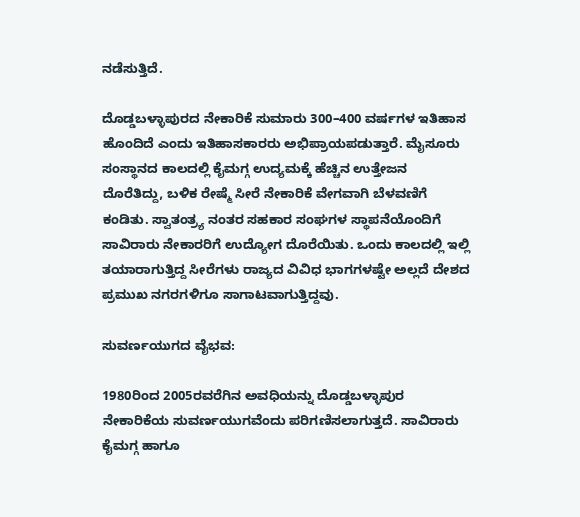ನಡೆಸುತ್ತಿದೆ.

ದೊಡ್ಡಬಳ್ಳಾಪುರದ ನೇಕಾರಿಕೆ ಸುಮಾರು 300–400 ವರ್ಷಗಳ ಇತಿಹಾಸ ಹೊಂದಿದೆ ಎಂದು ಇತಿಹಾಸಕಾರರು ಅಭಿಪ್ರಾಯಪಡುತ್ತಾರೆ. ಮೈಸೂರು ಸಂಸ್ಥಾನದ ಕಾಲದಲ್ಲಿ ಕೈಮಗ್ಗ ಉದ್ಯಮಕ್ಕೆ ಹೆಚ್ಚಿನ ಉತ್ತೇಜನ ದೊರೆತಿದ್ದು, ಬಳಿಕ ರೇಷ್ಮೆ ಸೀರೆ ನೇಕಾರಿಕೆ ವೇಗವಾಗಿ ಬೆಳವಣಿಗೆ ಕಂಡಿತು. ಸ್ವಾತಂತ್ರ್ಯ ನಂತರ ಸಹಕಾರ ಸಂಘಗಳ ಸ್ಥಾಪನೆಯೊಂದಿಗೆ ಸಾವಿರಾರು ನೇಕಾರರಿಗೆ ಉದ್ಯೋಗ ದೊರೆಯಿತು. ಒಂದು ಕಾಲದಲ್ಲಿ ಇಲ್ಲಿ ತಯಾರಾಗುತ್ತಿದ್ದ ಸೀರೆಗಳು ರಾಜ್ಯದ ವಿವಿಧ ಭಾಗಗಳಷ್ಟೇ ಅಲ್ಲದೆ ದೇಶದ ಪ್ರಮುಖ ನಗರಗಳಿಗೂ ಸಾಗಾಟವಾಗುತ್ತಿದ್ದವು.

ಸುವರ್ಣಯುಗದ ವೈಭವ:

1980ರಿಂದ 2005ರವರೆಗಿನ ಅವಧಿಯನ್ನು ದೊಡ್ಡಬಳ್ಳಾಪುರ ನೇಕಾರಿಕೆಯ ಸುವರ್ಣಯುಗವೆಂದು ಪರಿಗಣಿಸಲಾಗುತ್ತದೆ. ಸಾವಿರಾರು ಕೈಮಗ್ಗ ಹಾಗೂ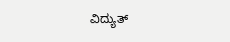ವಿದ್ಯುತ್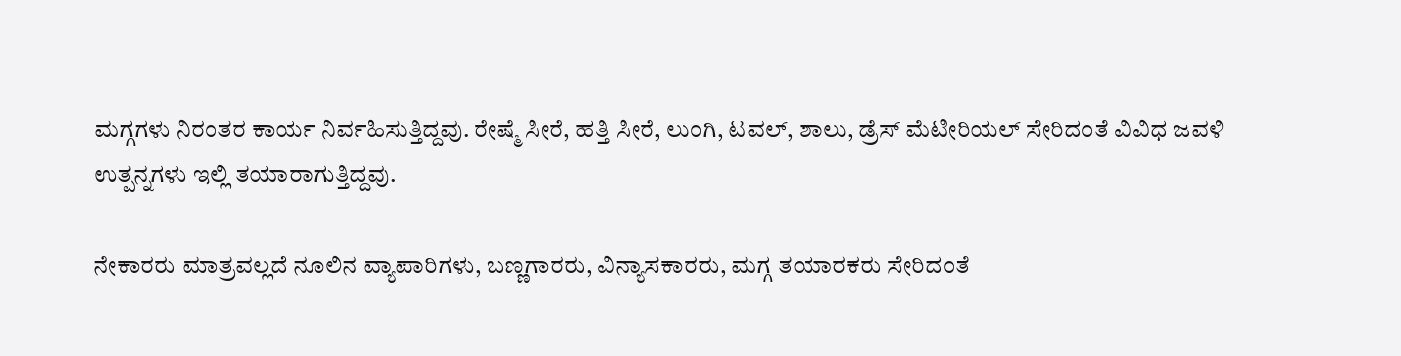ಮಗ್ಗಗಳು ನಿರಂತರ ಕಾರ್ಯ ನಿರ್ವಹಿಸುತ್ತಿದ್ದವು. ರೇಷ್ಮೆ ಸೀರೆ, ಹತ್ತಿ ಸೀರೆ, ಲುಂಗಿ, ಟವಲ್, ಶಾಲು, ಡ್ರೆಸ್ ಮೆಟೀರಿಯಲ್ ಸೇರಿದಂತೆ ವಿವಿಧ ಜವಳಿ ಉತ್ಪನ್ನಗಳು ಇಲ್ಲಿ ತಯಾರಾಗುತ್ತಿದ್ದವು.

ನೇಕಾರರು ಮಾತ್ರವಲ್ಲದೆ ನೂಲಿನ ವ್ಯಾಪಾರಿಗಳು, ಬಣ್ಣಗಾರರು, ವಿನ್ಯಾಸಕಾರರು, ಮಗ್ಗ ತಯಾರಕರು ಸೇರಿದಂತೆ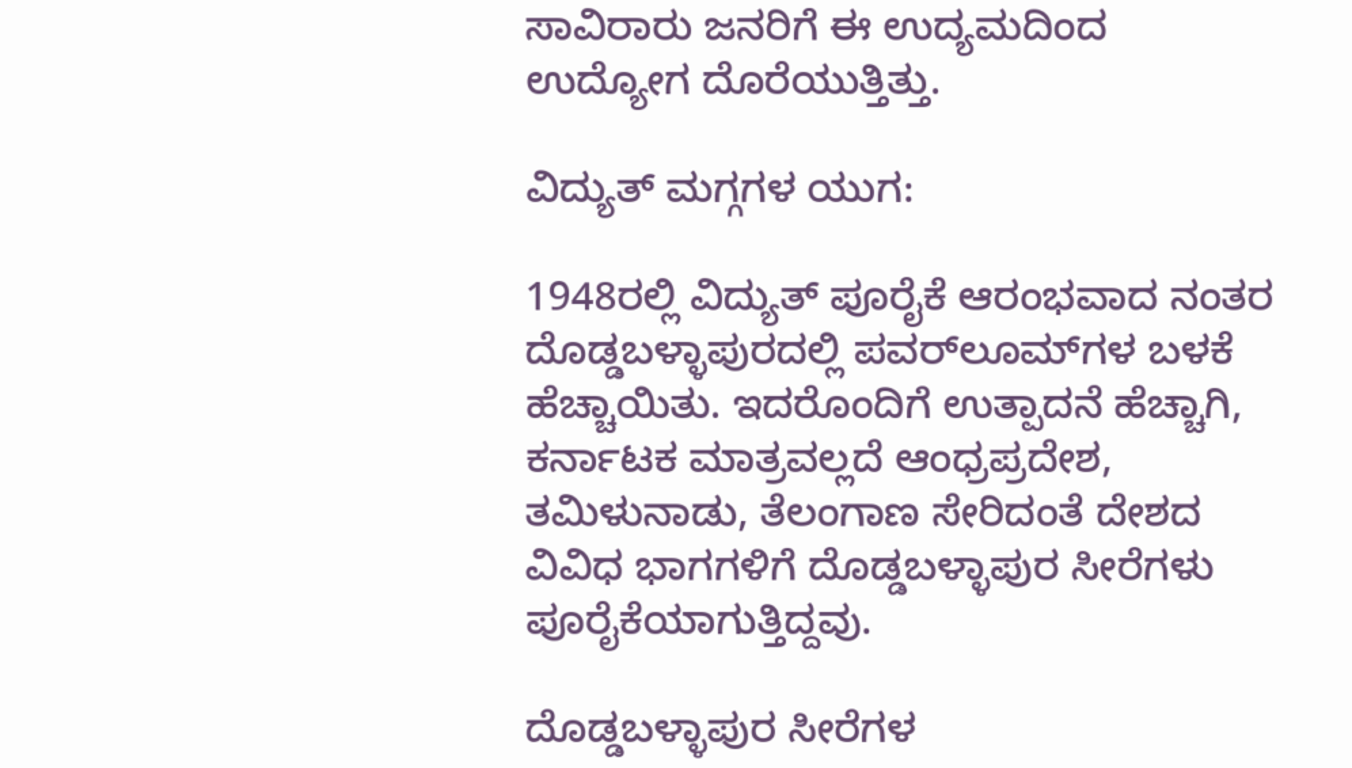ಸಾವಿರಾರು ಜನರಿಗೆ ಈ ಉದ್ಯಮದಿಂದ ಉದ್ಯೋಗ ದೊರೆಯುತ್ತಿತ್ತು.

ವಿದ್ಯುತ್ ಮಗ್ಗಗಳ ಯುಗ:

1948ರಲ್ಲಿ ವಿದ್ಯುತ್ ಪೂರೈಕೆ ಆರಂಭವಾದ ನಂತರ ದೊಡ್ಡಬಳ್ಳಾಪುರದಲ್ಲಿ ಪವರ್‌ಲೂಮ್‌ಗಳ ಬಳಕೆ ಹೆಚ್ಚಾಯಿತು. ಇದರೊಂದಿಗೆ ಉತ್ಪಾದನೆ ಹೆಚ್ಚಾಗಿ, ಕರ್ನಾಟಕ ಮಾತ್ರವಲ್ಲದೆ ಆಂಧ್ರಪ್ರದೇಶ, ತಮಿಳುನಾಡು, ತೆಲಂಗಾಣ ಸೇರಿದಂತೆ ದೇಶದ ವಿವಿಧ ಭಾಗಗಳಿಗೆ ದೊಡ್ಡಬಳ್ಳಾಪುರ ಸೀರೆಗಳು ಪೂರೈಕೆಯಾಗುತ್ತಿದ್ದವು.

ದೊಡ್ಡಬಳ್ಳಾಪುರ ಸೀರೆಗಳ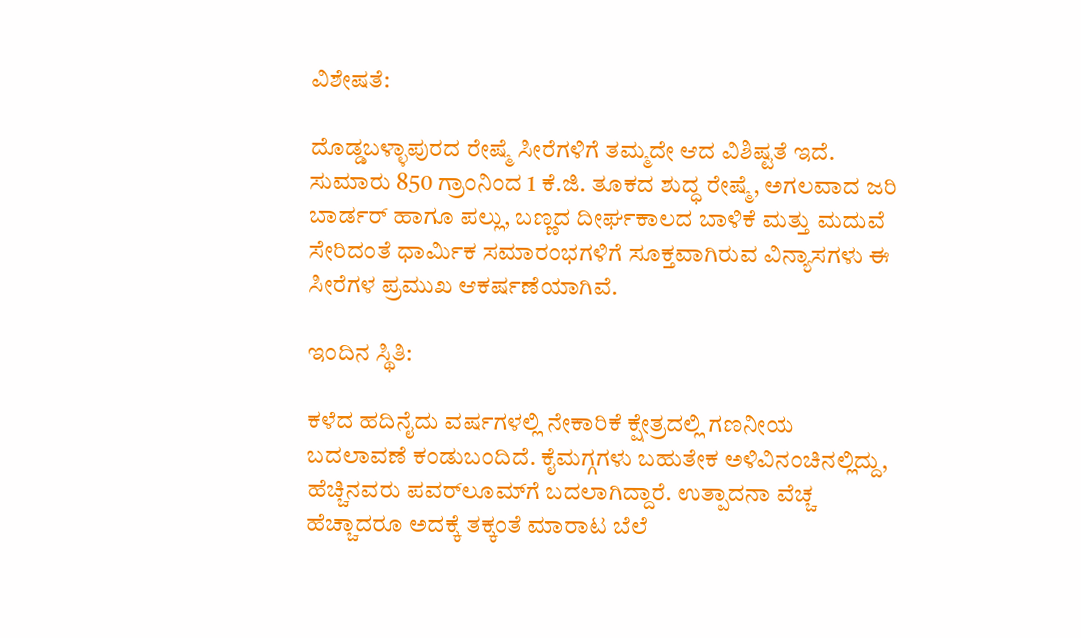ವಿಶೇಷತೆ:

ದೊಡ್ಡಬಳ್ಳಾಪುರದ ರೇಷ್ಮೆ ಸೀರೆಗಳಿಗೆ ತಮ್ಮದೇ ಆದ ವಿಶಿಷ್ಟತೆ ಇದೆ. ಸುಮಾರು 850 ಗ್ರಾಂನಿಂದ 1 ಕೆ.ಜಿ. ತೂಕದ ಶುದ್ಧ ರೇಷ್ಮೆ, ಅಗಲವಾದ ಜರಿ ಬಾರ್ಡರ್ ಹಾಗೂ ಪಲ್ಲು, ಬಣ್ಣದ ದೀರ್ಘಕಾಲದ ಬಾಳಿಕೆ ಮತ್ತು ಮದುವೆ ಸೇರಿದಂತೆ ಧಾರ್ಮಿಕ ಸಮಾರಂಭಗಳಿಗೆ ಸೂಕ್ತವಾಗಿರುವ ವಿನ್ಯಾಸಗಳು ಈ ಸೀರೆಗಳ ಪ್ರಮುಖ ಆಕರ್ಷಣೆಯಾಗಿವೆ.

ಇಂದಿನ ಸ್ಥಿತಿ:

ಕಳೆದ ಹದಿನೈದು ವರ್ಷಗಳಲ್ಲಿ ನೇಕಾರಿಕೆ ಕ್ಷೇತ್ರದಲ್ಲಿ ಗಣನೀಯ ಬದಲಾವಣೆ ಕಂಡುಬಂದಿದೆ. ಕೈಮಗ್ಗಗಳು ಬಹುತೇಕ ಅಳಿವಿನಂಚಿನಲ್ಲಿದ್ದು, ಹೆಚ್ಚಿನವರು ಪವರ್‌ಲೂಮ್‌ಗೆ ಬದಲಾಗಿದ್ದಾರೆ. ಉತ್ಪಾದನಾ ವೆಚ್ಚ ಹೆಚ್ಚಾದರೂ ಅದಕ್ಕೆ ತಕ್ಕಂತೆ ಮಾರಾಟ ಬೆಲೆ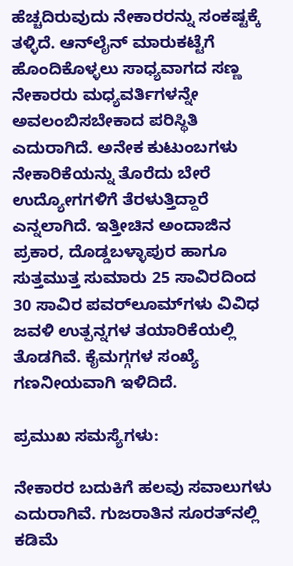ಹೆಚ್ಚದಿರುವುದು ನೇಕಾರರನ್ನು ಸಂಕಷ್ಟಕ್ಕೆ ತಳ್ಳಿದೆ. ಆನ್‌ಲೈನ್ ಮಾರುಕಟ್ಟೆಗೆ ಹೊಂದಿಕೊಳ್ಳಲು ಸಾಧ್ಯವಾಗದ ಸಣ್ಣ ನೇಕಾರರು ಮಧ್ಯವರ್ತಿಗಳನ್ನೇ ಅವಲಂಬಿಸಬೇಕಾದ ಪರಿಸ್ಥಿತಿ ಎದುರಾಗಿದೆ. ಅನೇಕ ಕುಟುಂಬಗಳು ನೇಕಾರಿಕೆಯನ್ನು ತೊರೆದು ಬೇರೆ ಉದ್ಯೋಗಗಳಿಗೆ ತೆರಳುತ್ತಿದ್ದಾರೆ ಎನ್ನಲಾಗಿದೆ. ಇತ್ತೀಚಿನ ಅಂದಾಜಿನ ಪ್ರಕಾರ, ದೊಡ್ಡಬಳ್ಳಾಪುರ ಹಾಗೂ ಸುತ್ತಮುತ್ತ ಸುಮಾರು 25 ಸಾವಿರದಿಂದ 30 ಸಾವಿರ ಪವರ್‌ಲೂಮ್‌ಗಳು ವಿವಿಧ ಜವಳಿ ಉತ್ಪನ್ನಗಳ ತಯಾರಿಕೆಯಲ್ಲಿ ತೊಡಗಿವೆ. ಕೈಮಗ್ಗಗಳ ಸಂಖ್ಯೆ ಗಣನೀಯವಾಗಿ ಇಳಿದಿದೆ.

ಪ್ರಮುಖ ಸಮಸ್ಯೆಗಳು:

ನೇಕಾರರ ಬದುಕಿಗೆ ಹಲವು ಸವಾಲುಗಳು ಎದುರಾಗಿವೆ. ಗುಜರಾತಿನ ಸೂರತ್‌ನಲ್ಲಿ ಕಡಿಮೆ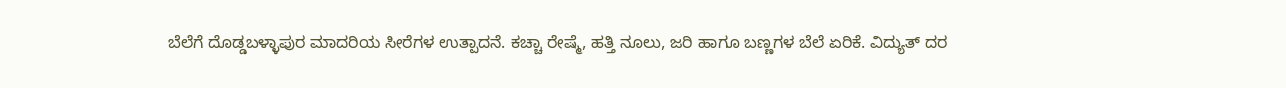ಬೆಲೆಗೆ ದೊಡ್ಡಬಳ್ಳಾಪುರ ಮಾದರಿಯ ಸೀರೆಗಳ ಉತ್ಪಾದನೆ. ಕಚ್ಚಾ ರೇಷ್ಮೆ, ಹತ್ತಿ ನೂಲು, ಜರಿ ಹಾಗೂ ಬಣ್ಣಗಳ ಬೆಲೆ ಏರಿಕೆ. ವಿದ್ಯುತ್ ದರ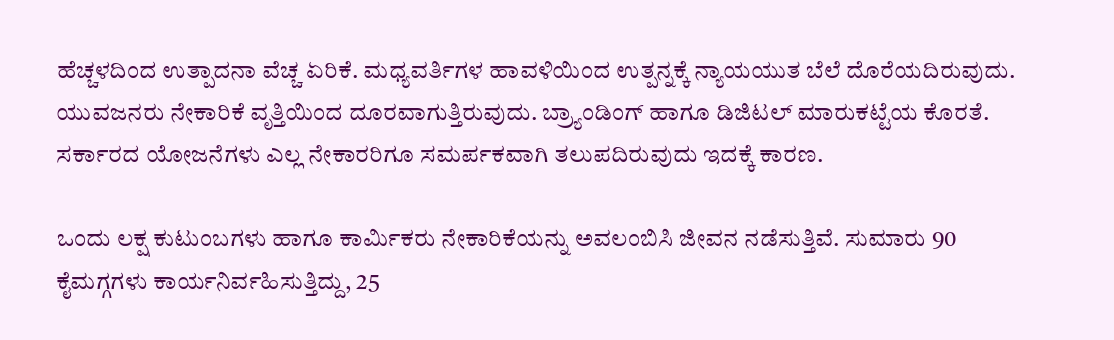ಹೆಚ್ಚಳದಿಂದ ಉತ್ಪಾದನಾ ವೆಚ್ಚ ಏರಿಕೆ. ಮಧ್ಯವರ್ತಿಗಳ ಹಾವಳಿಯಿಂದ ಉತ್ಪನ್ನಕ್ಕೆ ನ್ಯಾಯಯುತ ಬೆಲೆ ದೊರೆಯದಿರುವುದು. ಯುವಜನರು ನೇಕಾರಿಕೆ ವೃತ್ತಿಯಿಂದ ದೂರವಾಗುತ್ತಿರುವುದು. ಬ್ರ್ಯಾಂಡಿಂಗ್ ಹಾಗೂ ಡಿಜಿಟಲ್ ಮಾರುಕಟ್ಟೆಯ ಕೊರತೆ. ಸರ್ಕಾರದ ಯೋಜನೆಗಳು ಎಲ್ಲ ನೇಕಾರರಿಗೂ ಸಮರ್ಪಕವಾಗಿ ತಲುಪದಿರುವುದು ಇದಕ್ಕೆ ಕಾರಣ.

ಒಂದು ಲಕ್ಷ ಕುಟುಂಬಗಳು ಹಾಗೂ ಕಾರ್ಮಿಕರು ನೇಕಾರಿಕೆಯನ್ನು ಅವಲಂಬಿಸಿ ಜೀವನ ನಡೆಸುತ್ತಿವೆ. ಸುಮಾರು 90 ಕೈಮಗ್ಗಗಳು ಕಾರ್ಯನಿರ್ವಹಿಸುತ್ತಿದ್ದು, 25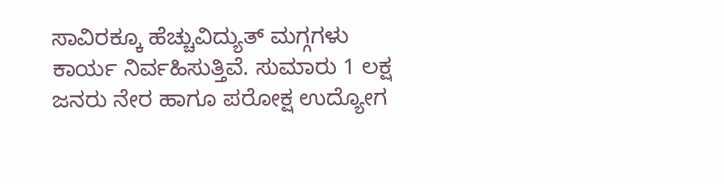ಸಾವಿರಕ್ಕೂ ಹೆಚ್ಚುವಿದ್ಯುತ್ ಮಗ್ಗಗಳು ಕಾರ್ಯ ನಿರ್ವಹಿಸುತ್ತಿವೆ. ಸುಮಾರು 1 ಲಕ್ಷ ಜನರು ನೇರ ಹಾಗೂ ಪರೋಕ್ಷ ಉದ್ಯೋಗ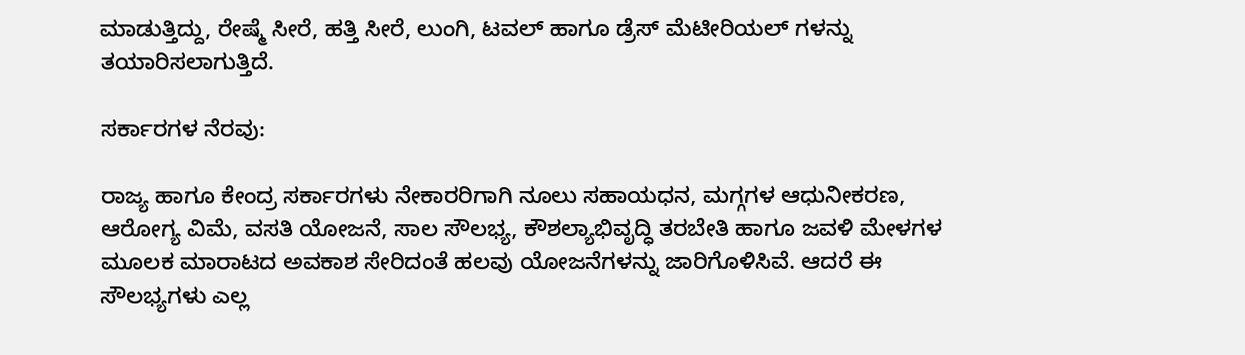ಮಾಡುತ್ತಿದ್ದು, ರೇಷ್ಮೆ ಸೀರೆ, ಹತ್ತಿ ಸೀರೆ, ಲುಂಗಿ, ಟವಲ್ ಹಾಗೂ ಡ್ರೆಸ್ ಮೆಟೀರಿಯಲ್ ಗಳನ್ನು ತಯಾರಿಸಲಾಗುತ್ತಿದೆ.

ಸರ್ಕಾರಗಳ ನೆರವು:

ರಾಜ್ಯ ಹಾಗೂ ಕೇಂದ್ರ ಸರ್ಕಾರಗಳು ನೇಕಾರರಿಗಾಗಿ ನೂಲು ಸಹಾಯಧನ, ಮಗ್ಗಗಳ ಆಧುನೀಕರಣ, ಆರೋಗ್ಯ ವಿಮೆ, ವಸತಿ ಯೋಜನೆ, ಸಾಲ ಸೌಲಭ್ಯ, ಕೌಶಲ್ಯಾಭಿವೃದ್ಧಿ ತರಬೇತಿ ಹಾಗೂ ಜವಳಿ ಮೇಳಗಳ ಮೂಲಕ ಮಾರಾಟದ ಅವಕಾಶ ಸೇರಿದಂತೆ ಹಲವು ಯೋಜನೆಗಳನ್ನು ಜಾರಿಗೊಳಿಸಿವೆ. ಆದರೆ ಈ ಸೌಲಭ್ಯಗಳು ಎಲ್ಲ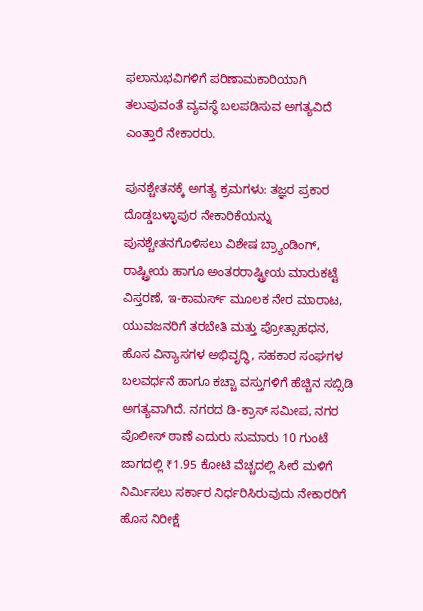ಫಲಾನುಭವಿಗಳಿಗೆ ಪರಿಣಾಮಕಾರಿಯಾಗಿ ತಲುಪುವಂತೆ ವ್ಯವಸ್ಥೆ ಬಲಪಡಿಸುವ ಅಗತ್ಯವಿದೆ ಎಂತ್ತಾರೆ ನೇಕಾರರು.

ಪುನಶ್ಚೇತನಕ್ಕೆ ಅಗತ್ಯ ಕ್ರಮಗಳು: ತಜ್ಞರ ಪ್ರಕಾರ ದೊಡ್ಡಬಳ್ಳಾಪುರ ನೇಕಾರಿಕೆಯನ್ನು ಪುನಶ್ಚೇತನಗೊಳಿಸಲು ವಿಶೇಷ ಬ್ರ್ಯಾಂಡಿಂಗ್, ರಾಷ್ಟ್ರೀಯ ಹಾಗೂ ಅಂತರರಾಷ್ಟ್ರೀಯ ಮಾರುಕಟ್ಟೆ ವಿಸ್ತರಣೆ, ಇ-ಕಾಮರ್ಸ್ ಮೂಲಕ ನೇರ ಮಾರಾಟ, ಯುವಜನರಿಗೆ ತರಬೇತಿ ಮತ್ತು ಪ್ರೋತ್ಸಾಹಧನ, ಹೊಸ ವಿನ್ಯಾಸಗಳ ಅಭಿವೃದ್ಧಿ, ಸಹಕಾರ ಸಂಘಗಳ ಬಲವರ್ಧನೆ ಹಾಗೂ ಕಚ್ಚಾ ವಸ್ತುಗಳಿಗೆ ಹೆಚ್ಚಿನ ಸಬ್ಸಿಡಿ ಅಗತ್ಯವಾಗಿದೆ. ನಗರದ ಡಿ-ಕ್ರಾಸ್ ಸಮೀಪ, ನಗರ ಪೊಲೀಸ್ ಠಾಣೆ ಎದುರು ಸುಮಾರು 10 ಗುಂಟೆ ಜಾಗದಲ್ಲಿ ₹1.95 ಕೋಟಿ ವೆಚ್ಚದಲ್ಲಿ ಸೀರೆ ಮಳಿಗೆ ನಿರ್ಮಿಸಲು ಸರ್ಕಾರ ನಿರ್ಧರಿಸಿರುವುದು ನೇಕಾರರಿಗೆ ಹೊಸ ನಿರೀಕ್ಷೆ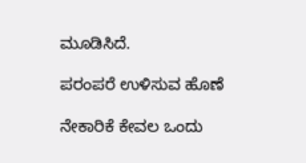ಮೂಡಿಸಿದೆ.

ಪರಂಪರೆ ಉಳಿಸುವ ಹೊಣೆ

ನೇಕಾರಿಕೆ ಕೇವಲ ಒಂದು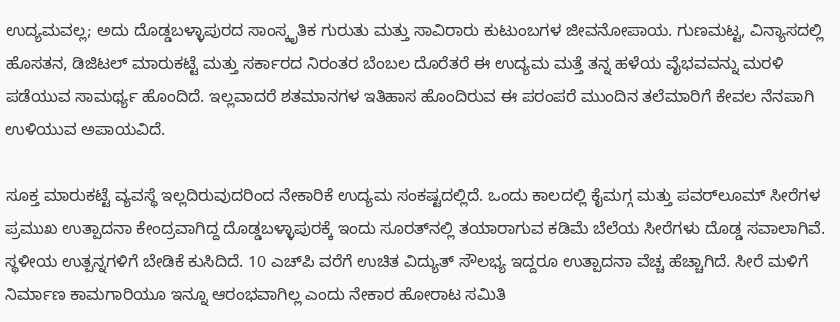ಉದ್ಯಮವಲ್ಲ; ಅದು ದೊಡ್ಡಬಳ್ಳಾಪುರದ ಸಾಂಸ್ಕೃತಿಕ ಗುರುತು ಮತ್ತು ಸಾವಿರಾರು ಕುಟುಂಬಗಳ ಜೀವನೋಪಾಯ. ಗುಣಮಟ್ಟ, ವಿನ್ಯಾಸದಲ್ಲಿ ಹೊಸತನ, ಡಿಜಿಟಲ್ ಮಾರುಕಟ್ಟೆ ಮತ್ತು ಸರ್ಕಾರದ ನಿರಂತರ ಬೆಂಬಲ ದೊರೆತರೆ ಈ ಉದ್ಯಮ ಮತ್ತೆ ತನ್ನ ಹಳೆಯ ವೈಭವವನ್ನು ಮರಳಿ ಪಡೆಯುವ ಸಾಮರ್ಥ್ಯ ಹೊಂದಿದೆ. ಇಲ್ಲವಾದರೆ ಶತಮಾನಗಳ ಇತಿಹಾಸ ಹೊಂದಿರುವ ಈ ಪರಂಪರೆ ಮುಂದಿನ ತಲೆಮಾರಿಗೆ ಕೇವಲ ನೆನಪಾಗಿ ಉಳಿಯುವ ಅಪಾಯವಿದೆ.

ಸೂಕ್ತ ಮಾರುಕಟ್ಟೆ ವ್ಯವಸ್ಥೆ ಇಲ್ಲದಿರುವುದರಿಂದ ನೇಕಾರಿಕೆ ಉದ್ಯಮ ಸಂಕಷ್ಟದಲ್ಲಿದೆ. ಒಂದು ಕಾಲದಲ್ಲಿ ಕೈಮಗ್ಗ ಮತ್ತು ಪವರ್‌ಲೂಮ್ ಸೀರೆಗಳ ಪ್ರಮುಖ ಉತ್ಪಾದನಾ ಕೇಂದ್ರವಾಗಿದ್ದ ದೊಡ್ಡಬಳ್ಳಾಪುರಕ್ಕೆ ಇಂದು ಸೂರತ್‌ನಲ್ಲಿ ತಯಾರಾಗುವ ಕಡಿಮೆ ಬೆಲೆಯ ಸೀರೆಗಳು ದೊಡ್ಡ ಸವಾಲಾಗಿವೆ. ಸ್ಥಳೀಯ ಉತ್ಪನ್ನಗಳಿಗೆ ಬೇಡಿಕೆ ಕುಸಿದಿದೆ. 10 ಎಚ್‌ಪಿ ವರೆಗೆ ಉಚಿತ ವಿದ್ಯುತ್ ಸೌಲಭ್ಯ ಇದ್ದರೂ ಉತ್ಪಾದನಾ ವೆಚ್ಚ ಹೆಚ್ಚಾಗಿದೆ. ಸೀರೆ ಮಳಿಗೆ ನಿರ್ಮಾಣ ಕಾಮಗಾರಿಯೂ ಇನ್ನೂ ಆರಂಭವಾಗಿಲ್ಲ ಎಂದು ನೇಕಾರ ಹೋರಾಟ ಸಮಿತಿ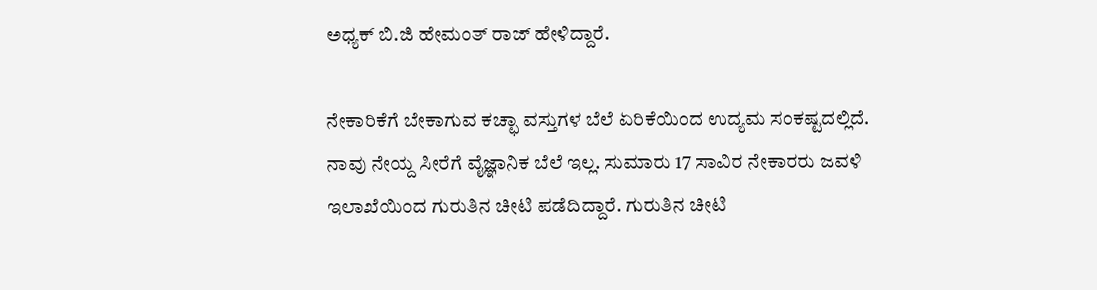ಅಧ್ಯಕ್ ಬಿ.ಜಿ ಹೇಮಂತ್ ರಾಜ್ ಹೇಳಿದ್ದಾರೆ.

ನೇಕಾರಿಕೆಗೆ ಬೇಕಾಗುವ ಕಚ್ಛಾ ವಸ್ತುಗಳ ಬೆಲೆ ಏರಿಕೆಯಿಂದ ಉದ್ಯಮ ಸಂಕಷ್ಟದಲ್ಲಿದೆ. ನಾವು ನೇಯ್ದ ಸೀರೆಗೆ ವೈಜ್ಞಾನಿಕ ಬೆಲೆ ಇಲ್ಲ. ಸುಮಾರು 17 ಸಾವಿರ ನೇಕಾರರು ಜವಳಿ‌‌ ಇಲಾಖೆಯಿಂದ ಗುರುತಿನ‌ ಚೀಟಿ‌ ಪಡೆದಿದ್ದಾರೆ. ಗುರುತಿನ ಚೀಟಿ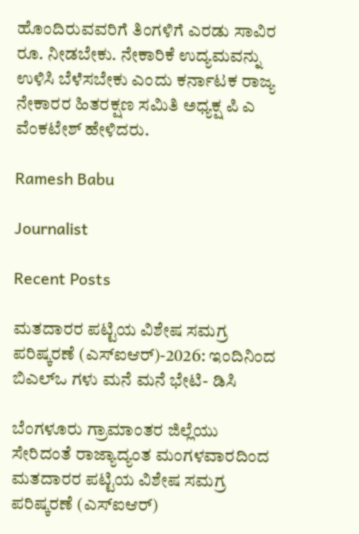ಹೊಂದಿರುವವರಿಗೆ ತಿಂಗಳಿಗೆ ಎರಡು ಸಾವಿರ ರೂ. ನೀಡಬೇಕು. ನೇಕಾರಿಕೆ ಉದ್ಯಮವನ್ನು ಉಳಿಸಿ ಬೆಳೆಸಬೇಕು ಎಂದು ಕರ್ನಾಟಕ ರಾಜ್ಯ ನೇಕಾರರ ಹಿತರಕ್ಷಣ ಸಮಿತಿ ಅಧ್ಯಕ್ಷ ಪಿ ಎ ವೆಂಕಟೇಶ್ ಹೇಳಿದರು.

Ramesh Babu

Journalist

Recent Posts

ಮತದಾರರ ಪಟ್ಟಿಯ ವಿಶೇಷ ಸಮಗ್ರ ಪರಿಷ್ಕರಣೆ (ಎಸ್‌ಐಆರ್)-2026: ಇಂದಿನಿಂದ ಬಿಎಲ್ಒ ಗಳು ಮನೆ ಮನೆ ಭೇಟಿ- ಡಿಸಿ

ಬೆಂಗಳೂರು ಗ್ರಾಮಾಂತರ ಜಿಲ್ಲೆಯು ಸೇರಿದಂತೆ ರಾಜ್ಯಾದ್ಯಂತ ಮಂಗಳ‍ವಾರದಿಂದ ಮತದಾರರ ಪಟ್ಟಿಯ ವಿಶೇಷ ಸಮಗ್ರ ಪರಿಷ್ಕರಣೆ (ಎಸ್‌ಐಆರ್)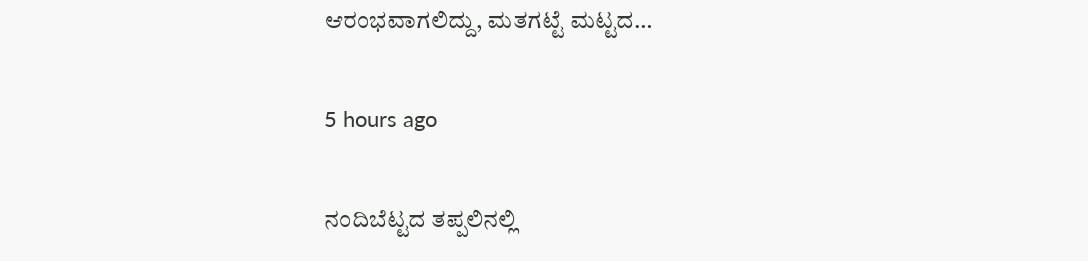ಆರಂಭವಾಗಲಿದ್ದು, ಮತಗಟ್ಟೆ ಮಟ್ಟದ…

5 hours ago

ನಂದಿಬೆಟ್ಟದ ತಪ್ಪಲಿನಲ್ಲಿ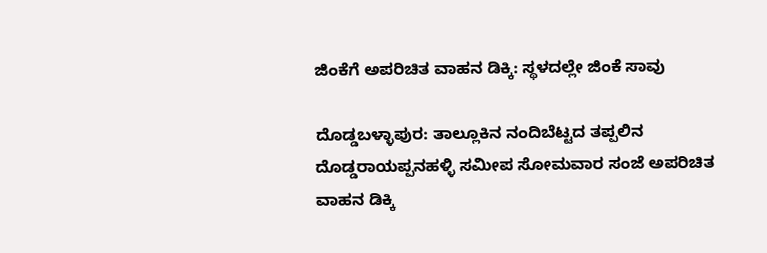ಜಿಂಕೆಗೆ ಅಪರಿಚಿತ ವಾಹನ ಡಿಕ್ಕಿ: ಸ್ಥಳದಲ್ಲೇ ಜಿಂಕೆ ಸಾವು

ದೊಡ್ಡಬಳ್ಳಾಪುರ: ತಾಲ್ಲೂಕಿನ ನಂದಿಬೆಟ್ಟದ ತಪ್ಪಲಿನ ದೊಡ್ಡರಾಯಪ್ಪನಹಳ್ಳಿ ಸಮೀಪ ಸೋಮವಾರ ಸಂಜೆ ಅಪರಿಚಿತ ವಾಹನ ಡಿಕ್ಕಿ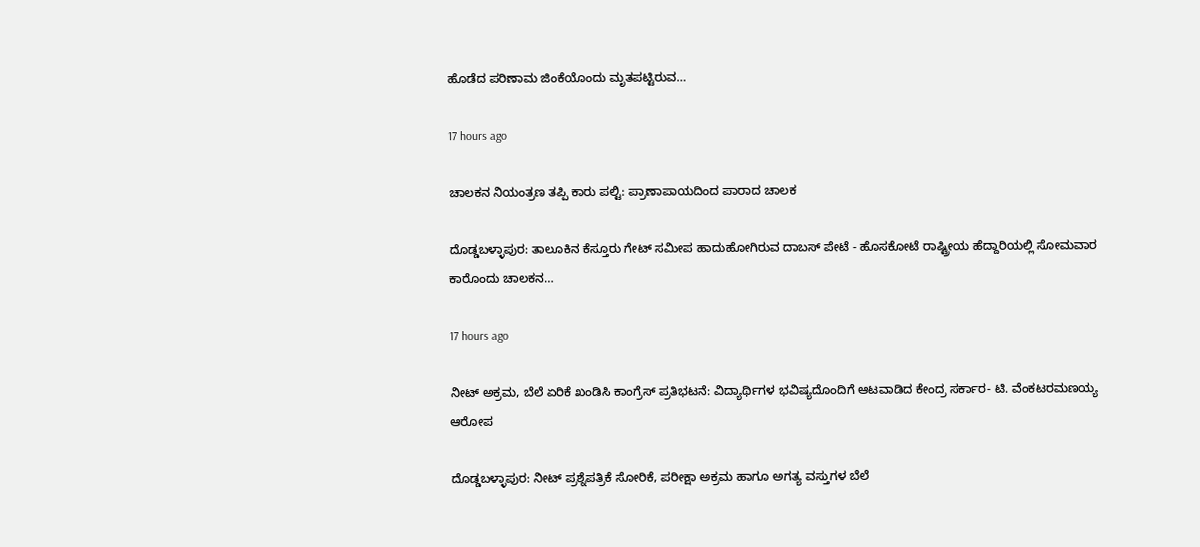ಹೊಡೆದ ಪರಿಣಾಮ ಜಿಂಕೆಯೊಂದು ಮೃತಪಟ್ಟಿರುವ…

17 hours ago

ಚಾಲಕನ ನಿಯಂತ್ರಣ ತಪ್ಪಿ ಕಾರು ಪಲ್ಟಿ: ಪ್ರಾಣಾಪಾಯದಿಂದ ಪಾರಾದ ಚಾಲಕ

ದೊಡ್ಡಬಳ್ಳಾಪುರ: ತಾಲೂಕಿನ ಕೆಸ್ತೂರು ಗೇಟ್ ಸಮೀಪ ಹಾದುಹೋಗಿರುವ ದಾಬಸ್ ಪೇಟೆ - ಹೊಸಕೋಟೆ ರಾಷ್ಟ್ರೀಯ ಹೆದ್ದಾರಿಯಲ್ಲಿ ಸೋಮವಾರ ಕಾರೊಂದು ಚಾಲಕನ…

17 hours ago

ನೀಟ್ ಅಕ್ರಮ, ಬೆಲೆ ಏರಿಕೆ ಖಂಡಿಸಿ ಕಾಂಗ್ರೆಸ್ ಪ್ರತಿಭಟನೆ: ವಿದ್ಯಾರ್ಥಿಗಳ ಭವಿಷ್ಯದೊಂದಿಗೆ ಆಟವಾಡಿದ ಕೇಂದ್ರ ಸರ್ಕಾರ- ಟಿ. ವೆಂಕಟರಮಣಯ್ಯ ಆರೋಪ

ದೊಡ್ಡಬಳ್ಳಾಪುರ: ನೀಟ್ ಪ್ರಶ್ನೆಪತ್ರಿಕೆ ಸೋರಿಕೆ, ಪರೀಕ್ಷಾ ಅಕ್ರಮ ಹಾಗೂ ಅಗತ್ಯ ವಸ್ತುಗಳ ಬೆಲೆ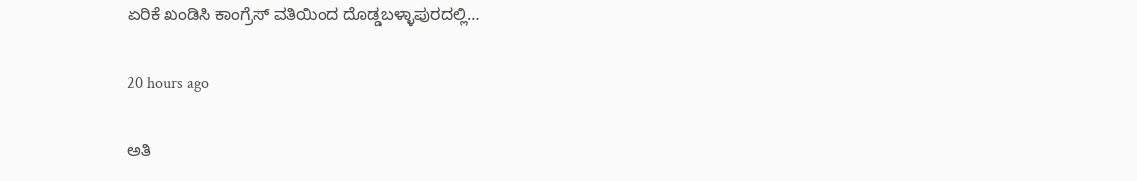ಏರಿಕೆ ಖಂಡಿಸಿ ಕಾಂಗ್ರೆಸ್ ವತಿಯಿಂದ ದೊಡ್ಡಬಳ್ಳಾಪುರದಲ್ಲಿ…

20 hours ago

ಅತಿ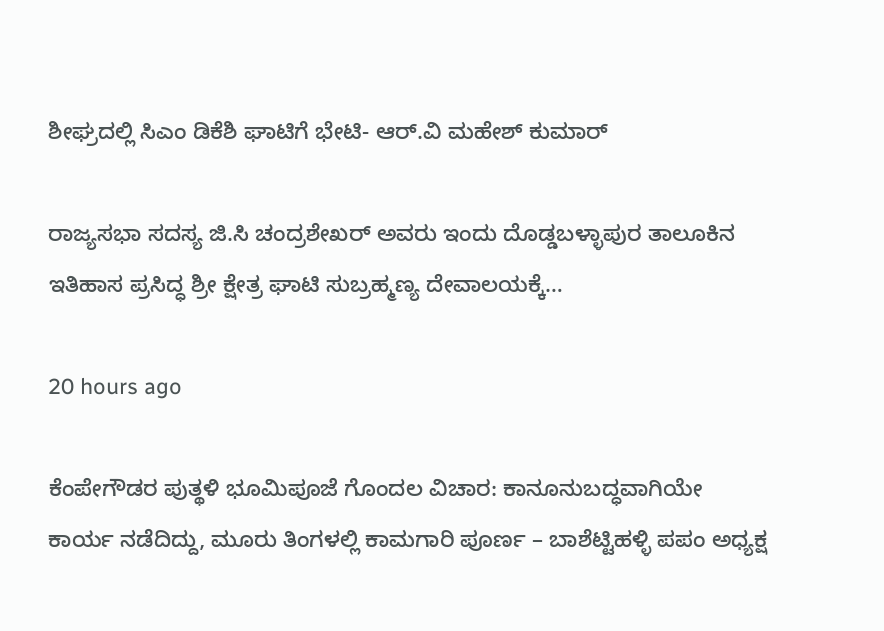ಶೀಘ್ರದಲ್ಲಿ ಸಿಎಂ ಡಿಕೆಶಿ ಘಾಟಿಗೆ ಭೇಟಿ- ಆರ್.ವಿ ಮಹೇಶ್ ಕುಮಾರ್

ರಾಜ್ಯಸಭಾ ಸದಸ್ಯ ಜಿ.ಸಿ ಚಂದ್ರಶೇಖರ್ ಅವರು ಇಂದು ದೊಡ್ಡಬಳ್ಳಾಪುರ ತಾಲೂಕಿನ ಇತಿಹಾಸ ಪ್ರಸಿದ್ಧ ಶ್ರೀ ಕ್ಷೇತ್ರ ಘಾಟಿ ಸುಬ್ರಹ್ಮಣ್ಯ ದೇವಾಲಯಕ್ಕೆ…

20 hours ago

ಕೆಂಪೇಗೌಡರ ಪುತ್ಥಳಿ ಭೂಮಿಪೂಜೆ ಗೊಂದಲ ವಿಚಾರ: ಕಾನೂನುಬದ್ಧವಾಗಿಯೇ ಕಾರ್ಯ ನಡೆದಿದ್ದು, ಮೂರು ತಿಂಗಳಲ್ಲಿ ಕಾಮಗಾರಿ ಪೂರ್ಣ – ಬಾಶೆಟ್ಟಿಹಳ್ಳಿ ಪಪಂ ಅಧ್ಯಕ್ಷ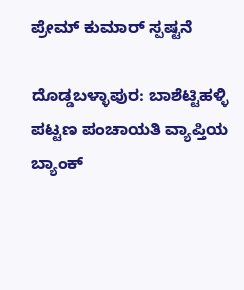ಪ್ರೇಮ್ ಕುಮಾರ್ ಸ್ಪಷ್ಟನೆ

ದೊಡ್ಡಬಳ್ಳಾಪುರ: ಬಾಶೆಟ್ಟಿಹಳ್ಳಿ ಪಟ್ಟಣ ಪಂಚಾಯತಿ ವ್ಯಾಪ್ತಿಯ ಬ್ಯಾಂಕ್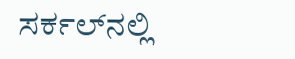ಸರ್ಕಲ್‌ನಲ್ಲಿ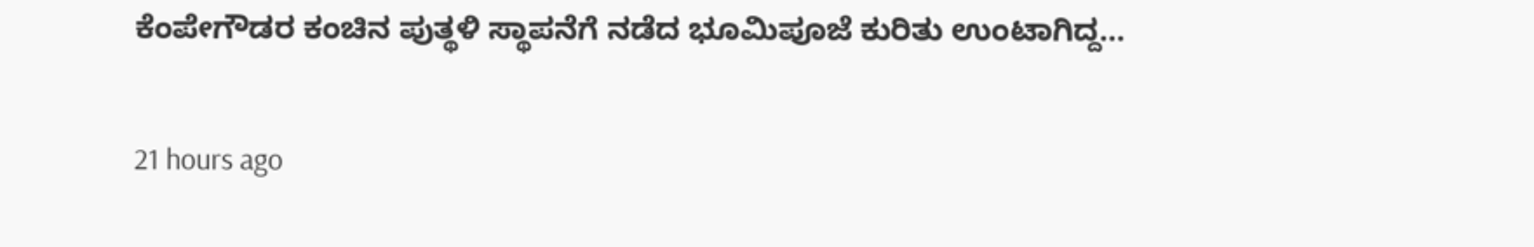ಕೆಂಪೇಗೌಡರ ಕಂಚಿನ ಪುತ್ಥಳಿ ಸ್ಥಾಪನೆಗೆ ನಡೆದ ಭೂಮಿಪೂಜೆ ಕುರಿತು ಉಂಟಾಗಿದ್ದ…

21 hours ago